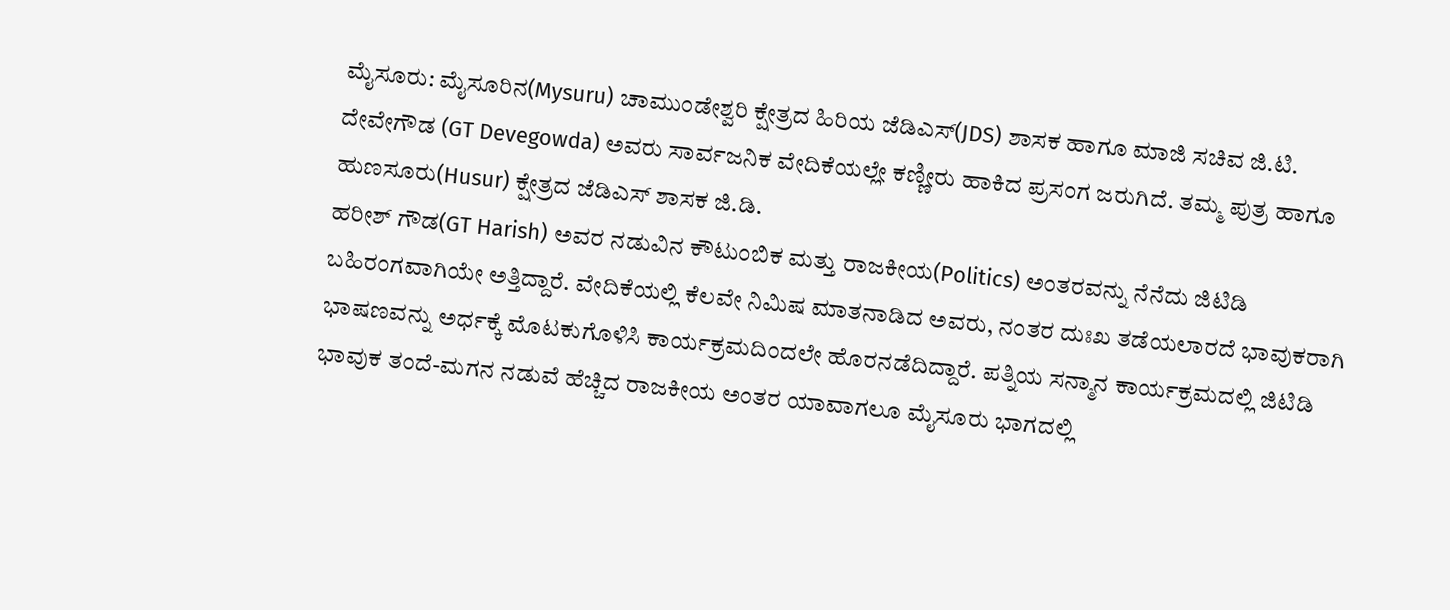ಮೈಸೂರು: ಮೈಸೂರಿನ(Mysuru) ಚಾಮುಂಡೇಶ್ವರಿ ಕ್ಷೇತ್ರದ ಹಿರಿಯ ಜೆಡಿಎಸ್(JDS) ಶಾಸಕ ಹಾಗೂ ಮಾಜಿ ಸಚಿವ ಜಿ.ಟಿ. ದೇವೇಗೌಡ (GT Devegowda) ಅವರು ಸಾರ್ವಜನಿಕ ವೇದಿಕೆಯಲ್ಲೇ ಕಣ್ಣೀರು ಹಾಕಿದ ಪ್ರಸಂಗ ಜರುಗಿದೆ. ತಮ್ಮ ಪುತ್ರ ಹಾಗೂ ಹುಣಸೂರು(Husur) ಕ್ಷೇತ್ರದ ಜೆಡಿಎಸ್ ಶಾಸಕ ಜಿ.ಡಿ.
ಹರೀಶ್ ಗೌಡ(GT Harish) ಅವರ ನಡುವಿನ ಕೌಟುಂಬಿಕ ಮತ್ತು ರಾಜಕೀಯ(Politics) ಅಂತರವನ್ನು ನೆನೆದು ಜಿಟಿಡಿ ಬಹಿರಂಗವಾಗಿಯೇ ಅತ್ತಿದ್ದಾರೆ. ವೇದಿಕೆಯಲ್ಲಿ ಕೆಲವೇ ನಿಮಿಷ ಮಾತನಾಡಿದ ಅವರು, ನಂತರ ದುಃಖ ತಡೆಯಲಾರದೆ ಭಾವುಕರಾಗಿ ಭಾಷಣವನ್ನು ಅರ್ಧಕ್ಕೆ ಮೊಟಕುಗೊಳಿಸಿ ಕಾರ್ಯಕ್ರಮದಿಂದಲೇ ಹೊರನಡೆದಿದ್ದಾರೆ. ಪತ್ನಿಯ ಸನ್ಮಾನ ಕಾರ್ಯಕ್ರಮದಲ್ಲಿ ಜಿಟಿಡಿ ಭಾವುಕ ತಂದೆ-ಮಗನ ನಡುವೆ ಹೆಚ್ಚಿದ ರಾಜಕೀಯ ಅಂತರ ಯಾವಾಗಲೂ ಮೈಸೂರು ಭಾಗದಲ್ಲಿ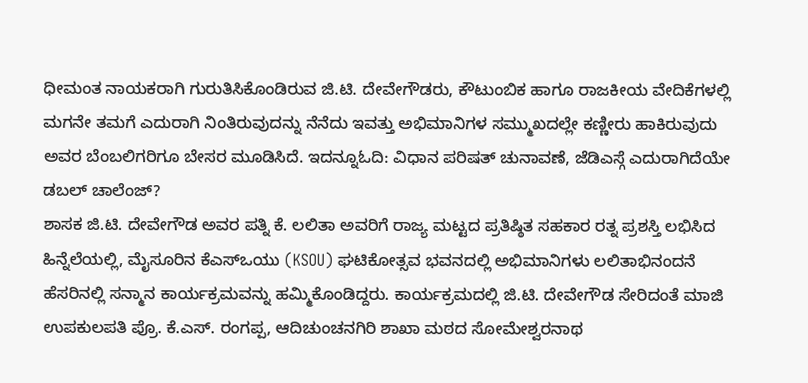ಧೀಮಂತ ನಾಯಕರಾಗಿ ಗುರುತಿಸಿಕೊಂಡಿರುವ ಜಿ.ಟಿ. ದೇವೇಗೌಡರು, ಕೌಟುಂಬಿಕ ಹಾಗೂ ರಾಜಕೀಯ ವೇದಿಕೆಗಳಲ್ಲಿ ಮಗನೇ ತಮಗೆ ಎದುರಾಗಿ ನಿಂತಿರುವುದನ್ನು ನೆನೆದು ಇವತ್ತು ಅಭಿಮಾನಿಗಳ ಸಮ್ಮುಖದಲ್ಲೇ ಕಣ್ಣೀರು ಹಾಕಿರುವುದು ಅವರ ಬೆಂಬಲಿಗರಿಗೂ ಬೇಸರ ಮೂಡಿಸಿದೆ. ಇದನ್ನೂಓದಿ: ವಿಧಾನ ಪರಿಷತ್ ಚುನಾವಣೆ, ಜೆಡಿಎಸ್ಗೆ ಎದುರಾಗಿದೆಯೇ ಡಬಲ್ ಚಾಲೆಂಜ್?
ಶಾಸಕ ಜಿ.ಟಿ. ದೇವೇಗೌಡ ಅವರ ಪತ್ನಿ ಕೆ. ಲಲಿತಾ ಅವರಿಗೆ ರಾಜ್ಯ ಮಟ್ಟದ ಪ್ರತಿಷ್ಠಿತ ಸಹಕಾರ ರತ್ನ ಪ್ರಶಸ್ತಿ ಲಭಿಸಿದ ಹಿನ್ನೆಲೆಯಲ್ಲಿ, ಮೈಸೂರಿನ ಕೆಎಸ್ಒಯು (KSOU) ಘಟಿಕೋತ್ಸವ ಭವನದಲ್ಲಿ ಅಭಿಮಾನಿಗಳು ಲಲಿತಾಭಿನಂದನೆ ಹೆಸರಿನಲ್ಲಿ ಸನ್ಮಾನ ಕಾರ್ಯಕ್ರಮವನ್ನು ಹಮ್ಮಿಕೊಂಡಿದ್ದರು. ಕಾರ್ಯಕ್ರಮದಲ್ಲಿ ಜಿ.ಟಿ. ದೇವೇಗೌಡ ಸೇರಿದಂತೆ ಮಾಜಿ ಉಪಕುಲಪತಿ ಪ್ರೊ. ಕೆ.ಎಸ್. ರಂಗಪ್ಪ, ಆದಿಚುಂಚನಗಿರಿ ಶಾಖಾ ಮಠದ ಸೋಮೇಶ್ವರನಾಥ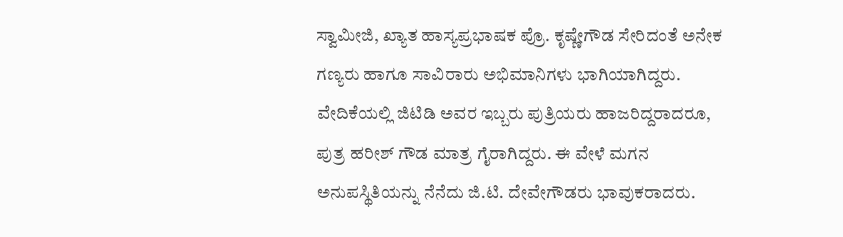ಸ್ವಾಮೀಜಿ, ಖ್ಯಾತ ಹಾಸ್ಯಪ್ರಭಾಷಕ ಪ್ರೊ. ಕೃಷ್ಣೇಗೌಡ ಸೇರಿದಂತೆ ಅನೇಕ ಗಣ್ಯರು ಹಾಗೂ ಸಾವಿರಾರು ಅಭಿಮಾನಿಗಳು ಭಾಗಿಯಾಗಿದ್ದರು. ವೇದಿಕೆಯಲ್ಲಿ ಜಿಟಿಡಿ ಅವರ ಇಬ್ಬರು ಪುತ್ರಿಯರು ಹಾಜರಿದ್ದರಾದರೂ, ಪುತ್ರ ಹರೀಶ್ ಗೌಡ ಮಾತ್ರ ಗೈರಾಗಿದ್ದರು. ಈ ವೇಳೆ ಮಗನ ಅನುಪಸ್ಥಿತಿಯನ್ನು ನೆನೆದು ಜಿ.ಟಿ. ದೇವೇಗೌಡರು ಭಾವುಕರಾದರು.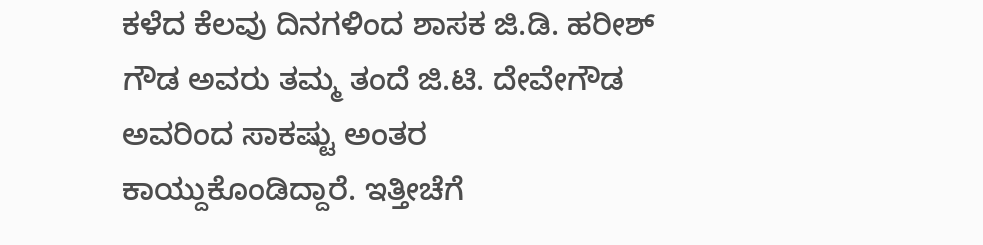ಕಳೆದ ಕೆಲವು ದಿನಗಳಿಂದ ಶಾಸಕ ಜಿ.ಡಿ. ಹರೀಶ್ ಗೌಡ ಅವರು ತಮ್ಮ ತಂದೆ ಜಿ.ಟಿ. ದೇವೇಗೌಡ ಅವರಿಂದ ಸಾಕಷ್ಟು ಅಂತರ ಕಾಯ್ದುಕೊಂಡಿದ್ದಾರೆ. ಇತ್ತೀಚೆಗೆ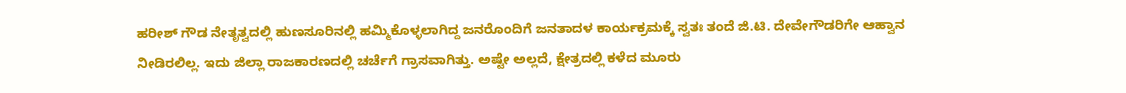ಹರೀಶ್ ಗೌಡ ನೇತೃತ್ವದಲ್ಲಿ ಹುಣಸೂರಿನಲ್ಲಿ ಹಮ್ಮಿಕೊಳ್ಳಲಾಗಿದ್ದ ಜನರೊಂದಿಗೆ ಜನತಾದಳ ಕಾರ್ಯಕ್ರಮಕ್ಕೆ ಸ್ವತಃ ತಂದೆ ಜಿ.ಟಿ. ದೇವೇಗೌಡರಿಗೇ ಆಹ್ವಾನ ನೀಡಿರಲಿಲ್ಲ. ಇದು ಜಿಲ್ಲಾ ರಾಜಕಾರಣದಲ್ಲಿ ಚರ್ಚೆಗೆ ಗ್ರಾಸವಾಗಿತ್ತು. ಅಷ್ಟೇ ಅಲ್ಲದೆ, ಕ್ಷೇತ್ರದಲ್ಲಿ ಕಳೆದ ಮೂರು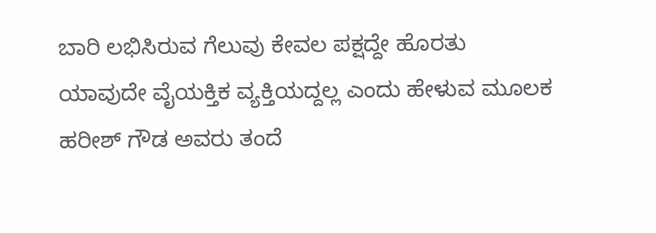ಬಾರಿ ಲಭಿಸಿರುವ ಗೆಲುವು ಕೇವಲ ಪಕ್ಷದ್ದೇ ಹೊರತು ಯಾವುದೇ ವೈಯಕ್ತಿಕ ವ್ಯಕ್ತಿಯದ್ದಲ್ಲ ಎಂದು ಹೇಳುವ ಮೂಲಕ ಹರೀಶ್ ಗೌಡ ಅವರು ತಂದೆ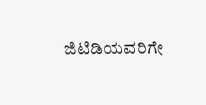ಜಿಟಿಡಿಯವರಿಗೇ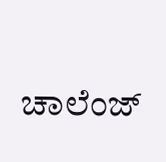ಚಾಲೆಂಜ್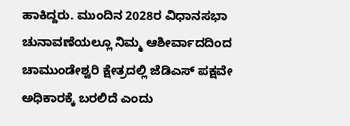ಹಾಕಿದ್ದರು. ಮುಂದಿನ 2028ರ ವಿಧಾನಸಭಾ ಚುನಾವಣೆಯಲ್ಲೂ ನಿಮ್ಮ ಆಶೀರ್ವಾದದಿಂದ ಚಾಮುಂಡೇಶ್ವರಿ ಕ್ಷೇತ್ರದಲ್ಲಿ ಜೆಡಿಎಸ್ ಪಕ್ಷವೇ ಅಧಿಕಾರಕ್ಕೆ ಬರಲಿದೆ ಎಂದು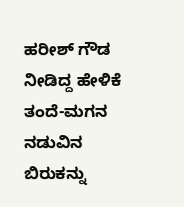ಹರೀಶ್ ಗೌಡ ನೀಡಿದ್ದ ಹೇಳಿಕೆ ತಂದೆ-ಮಗನ ನಡುವಿನ ಬಿರುಕನ್ನು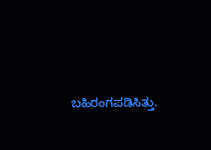ಬಹಿರಂಗಪಡಿಸಿತ್ತು.